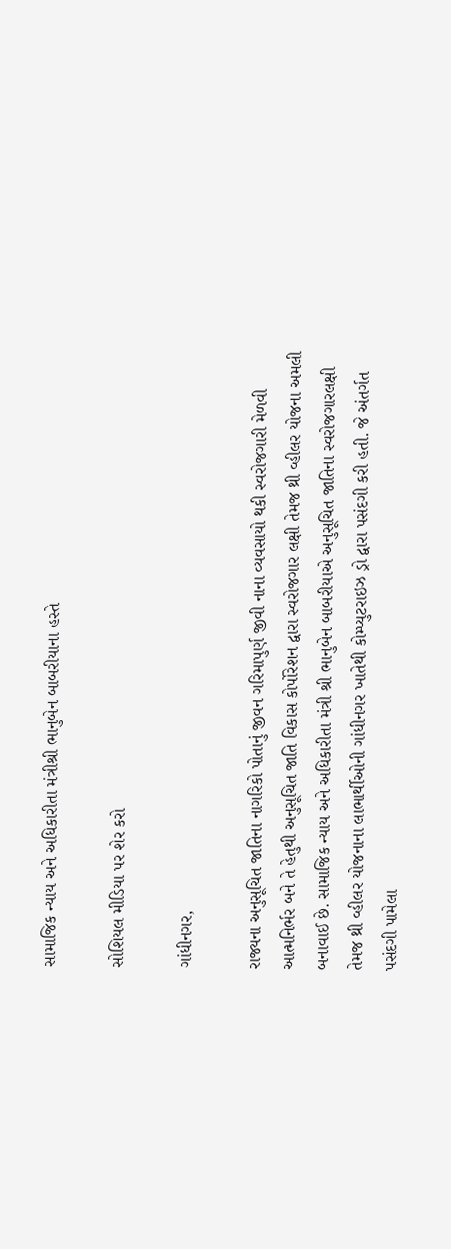સામાજિક ન્યાય અને અધિકારીતા મંત્રીશ્રી ભાનુબેન બાબરીયાના હસ્તે

સોશિયલ મીડિયા પર શેર કરો

ગાંધીનગર,

રાજ્યના અનુસૂચિત જાતિના નાગરિકો પોતાનું જીવન ગરિમાપુર્ણ જીવી નાના વ્યવસાયો થકી સ્વરોજગારી મેળવી આત્મનિર્ભર બને તે હેતુથી અનુસૂચિત જાતિ વિકાસ કોર્પોરેશન દ્વારા સ્વરોજગાર લક્ષી તેમજ થ્રી વ્હીલર યોજના અમલી બનાવાઈ છે. સામાજિક ન્યાય અને અધિકારીતા મંત્રી શ્રી ભાનુબેન બાબરીયાએ અનુસૂચિત જાતિના સ્વરોજગારલક્ષી તેમજ થ્રી વ્હીલર યોજનાના લાભાર્થીઓની ગાંધીનગર ખાતેથી કોમ્પ્યુટરાઇઝ ડ્રો દ્વારા પસંદગી કરી હતી. જે અંતર્ગત પસંદગી પામેલા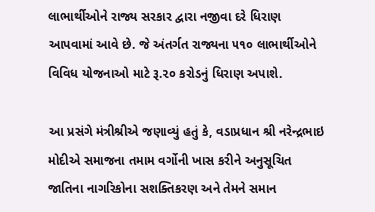લાભાર્થીઓને રાજ્ય સરકાર દ્વારા નજીવા દરે ધિરાણ આપવામાં આવે છે. જે અંતર્ગત રાજ્યના ૫૧૦ લાભાર્થીઓને વિવિધ યોજનાઓ માટે રૂ.૨૦ કરોડનું ધિરાણ અપાશે.

આ પ્રસંગે મંત્રીશ્રીએ જણાવ્યું હતું કે, વડાપ્રધાન શ્રી નરેન્દ્રભાઇ મોદીએ સમાજના તમામ વર્ગોની ખાસ કરીને અનુસૂચિત જાતિના નાગરિકોના સશક્તિકરણ અને તેમને સમાન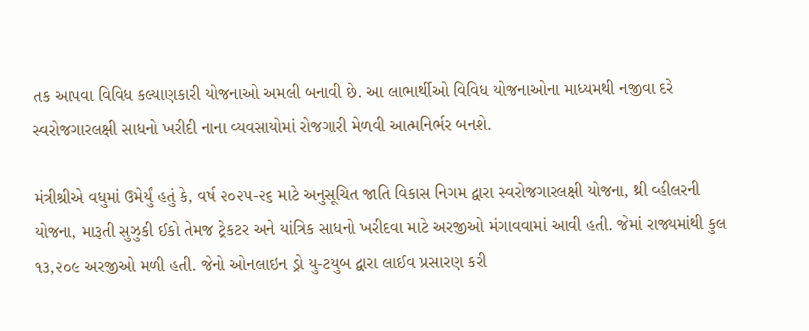તક આપવા વિવિધ કલ્યાણકારી યોજનાઓ અમલી બનાવી છે. આ લાભાર્થીઓ વિવિધ યોજનાઓના માધ્યમથી નજીવા દરે સ્વરોજગારલક્ષી સાધનો ખરીદી નાના વ્યવસાયોમાં રોજગારી મેળવી આત્મનિર્ભર બનશે.

મંત્રીશ્રીએ વધુમાં ઉમેર્યું હતું કે, વર્ષ ૨૦૨૫-૨૬ માટે અનુસૂચિત જાતિ વિકાસ નિગમ દ્વારા સ્વરોજગારલક્ષી યોજના, થ્રી વ્હીલરની યોજના, મારૂતી સુઝુકી ઈકો તેમજ ટ્રેકટર અને યાંત્રિક સાધનો ખરીદવા માટે અરજીઓ મંગાવવામાં આવી હતી. જેમાં રાજ્યમાંથી કુલ ૧૩,૨૦૯ અરજીઓ મળી હતી. જેનો ઓનલાઇન ડ્રો યુ-ટયુબ દ્વારા લાઈવ પ્રસારણ કરી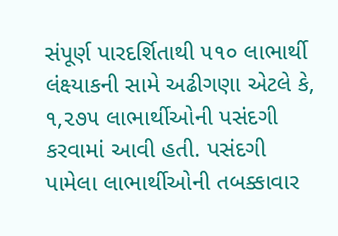સંપૂર્ણ પારદર્શિતાથી ૫૧૦ લાભાર્થી લંક્ષ્યાકની સામે અઢીગણા એટલે કે, ૧,૨૭૫ લાભાર્થીઓની પસંદગી કરવામાં આવી હતી. પસંદગી પામેલા લાભાર્થીઓની તબક્કાવાર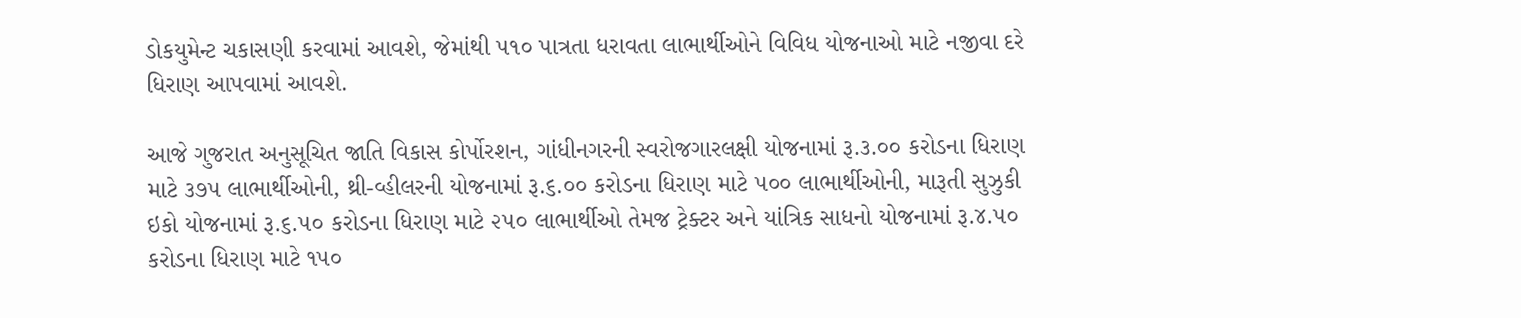ડોકયુમેન્ટ ચકાસણી કરવામાં આવશે, જેમાંથી ૫૧૦ પાત્રતા ધરાવતા લાભાર્થીઓને વિવિધ યોજનાઓ માટે નજીવા દરે ધિરાણ આપવામાં આવશે.

આજે ગુજરાત અનુસૂચિત જાતિ વિકાસ કોર્પોરશન, ગાંધીનગરની સ્વરોજગારલક્ષી યોજનામાં રૂ.૩.૦૦ કરોડના ધિરાણ માટે ૩૭૫ લાભાર્થીઓની, થ્રી-વ્હીલરની યોજનામાં રૂ.૬.૦૦ કરોડના ધિરાણ માટે ૫૦૦ લાભાર્થીઓની, મારૂતી સુઝુકી ઇકો યોજનામાં રૂ.૬.૫૦ કરોડના ધિરાણ માટે ૨૫૦ લાભાર્થીઓ તેમજ ટ્રેક્ટર અને યાંત્રિક સાધનો યોજનામાં રૂ.૪.૫૦ કરોડના ધિરાણ માટે ૧૫૦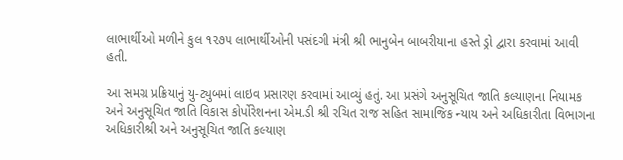લાભાર્થીઓ મળીને કુલ ૧૨૭૫ લાભાર્થીઓની પસંદગી મંત્રી શ્રી ભાનુબેન બાબરીયાના હસ્તે ડ્રો દ્વારા કરવામાં આવી હતી.

આ સમગ્ર પ્રક્રિયાનું યુ-ટ્યુબમાં લાઇવ પ્રસારણ કરવામાં આવ્યું હતું. આ પ્રસંગે અનુસૂચિત જાતિ કલ્યાણના નિયામક અને અનુસૂચિત જાતિ વિકાસ કોર્પોરેશનના એમ.ડી શ્રી રચિત રાજ સહિત સામાજિક ન્યાય અને અધિકારીતા વિભાગના અધિકારીશ્રી અને અનુસૂચિત જાતિ કલ્યાણ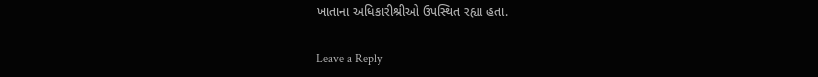ખાતાના અધિકારીશ્રીઓ ઉપસ્થિત રહ્યા હતા.

Leave a Reply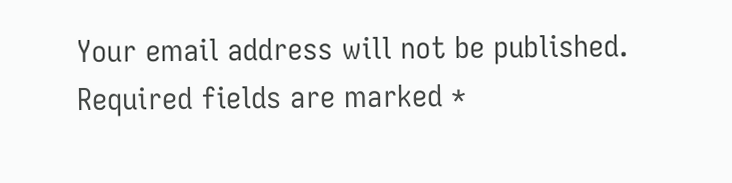Your email address will not be published. Required fields are marked *